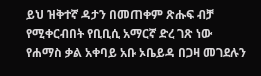ይህ ዝቅተኛ ዳታን በመጠቀም ጽሑፍ ብቻ የሚቀርብበት የቢቢሲ አማርኛ ድረ ገጽ ነው
የሐማስ ቃል አቀባይ አቡ ኦቤይዳ በጋዛ መገደሉን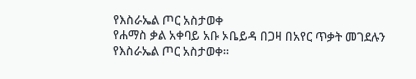የእስራኤል ጦር አስታወቀ
የሐማስ ቃል አቀባይ አቡ ኦቤይዳ በጋዛ በአየር ጥቃት መገደሉን የእስራኤል ጦር አስታወቀ።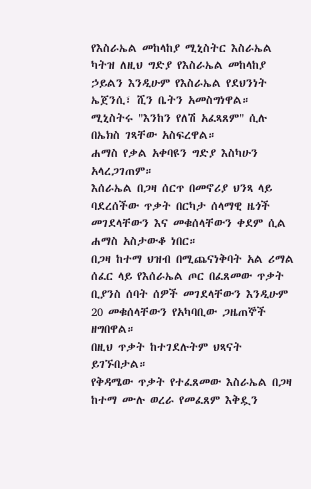የእስራኤል መከላከያ ሚኒስትር እስራኤል ካትዝ ለዚህ ግድያ የእስራኤል መከላከያ ኃይልን እንዲሁም የእስራኤል የደህንነት ኤጀንሲ፣ ሺን ቤትን አመስግነዋል።
ሚኒስትሩ "እንከን የለሽ አፈጻጸም" ሲሉ በኤክስ ገጻቸው አስፍረዋል።
ሐማስ የቃል አቀባዩን ግድያ እስካሁን አላረጋገጠም።
እሰራኤል በጋዛ ሰርጥ በመኖሪያ ህንጻ ላይ ባደረሰችው ጥቃት በርካታ ሰላማዊ ዜጎች መገደላቸውን እና መቁሰላቸውን ቀደም ሲል ሐማስ አስታውቆ ነበር።
በጋዛ ከተማ ህዝብ በሚጨናነቅባት አል ሪማል ሰፈር ላይ የእሰራኤል ጦር በፈጸመው ጥቃት ቢያንስ ሰባት ሰዎች መገደላቸውን እንዲሁም 20 መቁሰላቸውን የአካባቢው ጋዜጠኞች ዘግበዋል።
በዚህ ጥቃት ከተገደሉትም ህጻናት ይገኙበታል።
የቅዳሜው ጥቃት የተፈጸመው እስራኤል በጋዛ ከተማ ሙሉ ወረራ የመፈጸም እቅዷን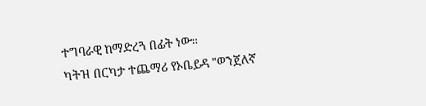ተግባራዊ ከማድረጓ በፊት ነው።
ካትዝ በርካታ ተጨማሪ የኦቤይዳ "ወንጀለኛ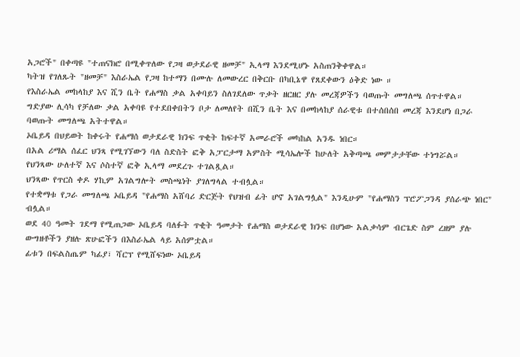አጋሮች" በቀጣዩ "ተጠናክሮ በሚቀጥለው የጋዛ ወታደራዊ ዘመቻ" ኢላማ እንደሚሆኑ አስጠንቅቀዋል።
ካትዝ የገለጹት "ዘመቻ" እስራኤል የጋዛ ከተማን በሙሉ ለመውረር በቅርቡ በካቢኔዋ የጸደቀውን ዕቅድ ነው ።
የእስራኤል መከላከያ እና ሺን ቤት የሐማስ ቃል አቀባይን ስለገደለው ጥቃት ዘርዘር ያሉ መረጃዎችን ባወጡት መግለጫ ሰጥተዋል።
ግድያው ሊሳካ የቻለው ቃል አቀባዩ የተደበቀበትን ቦታ ለመለየት በሺን ቤት እና በመከላከያ ሰራዊቱ በተሰበሰበ መረጃ እንደሆነ በጋራ ባወጡት መግለጫ አትተዋል።
ኦቤይዳ በህይወት ከቀሩት የሐማሰ ወታደራዊ ክንፍ ጥቂት ከፍተኛ አመራሮች መካከል አንዱ ነበር።
በአል ሪማል ሰፈር ህንጻ የሚገኘውን ባለ ስድስት ፎቅ አፓርታማ አምስት ሚሳኤሎች ከሁለት አቅጣጫ መምታታቸው ተነግሯል።
የህንጻው ሁለተኛ እና ሶስተኛ ፎቅ ኢላማ መደረጉ ተገልጿል።
ህንጻው የጥርስ ቀዶ ሃኪም አገልግሎት መስጫነት ያገለግላል ተብሏል።
የተቋማቱ የጋራ መግለጫ ኦቤይዳ "የሐማስ አሸባሪ ድርጅት የህዝብ ፊት ሆኖ አገልግሏል" እንዲሁም "የሐማስን ፕሮፖጋንዳ ያሰራጭ ነበር" ብሏል።
ወደ 40 ዓመት ገደማ የሚጠጋው ኦቤይዳ ባለፉት ጥቂት ዓመታት የሐማስ ወታደራዊ ክንፍ በሆነው አልቃሳም ብርጌድ ስም ረዘም ያሉ ውግዘቶችን ያዘሉ ጽሁፎችን በእስራኤል ላይ አሰምቷል።
ፊቱን በፍልስጤም ካፊያ፣ ሻርፕ የሚሸፍነው ኦቤይዳ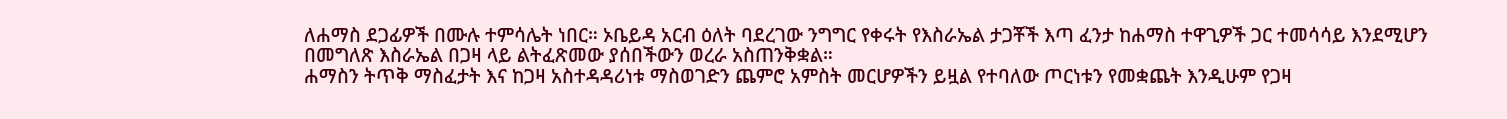ለሐማስ ደጋፊዎች በሙሉ ተምሳሌት ነበር። ኦቤይዳ አርብ ዕለት ባደረገው ንግግር የቀሩት የእስራኤል ታጋቾች እጣ ፈንታ ከሐማስ ተዋጊዎች ጋር ተመሳሳይ እንደሚሆን በመግለጽ እስራኤል በጋዛ ላይ ልትፈጽመው ያሰበችውን ወረራ አስጠንቅቋል።
ሐማስን ትጥቅ ማስፈታት እና ከጋዛ አስተዳዳሪነቱ ማስወገድን ጨምሮ አምስት መርሆዎችን ይዟል የተባለው ጦርነቱን የመቋጨት እንዲሁም የጋዛ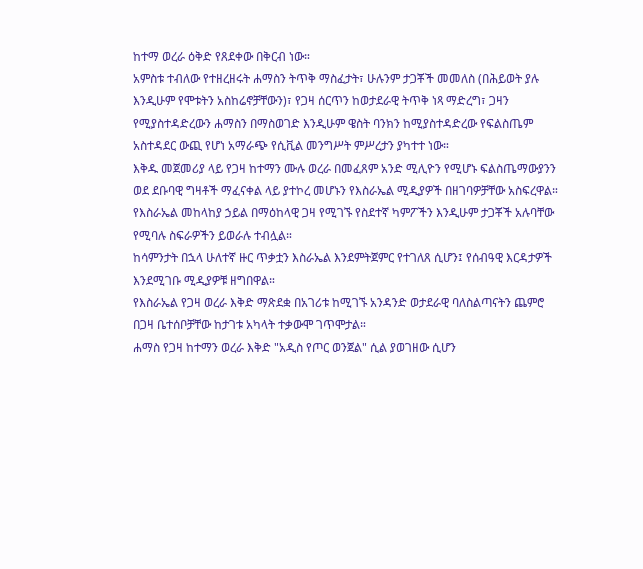ከተማ ወረራ ዕቅድ የጸደቀው በቅርብ ነው።
አምስቱ ተብለው የተዘረዘሩት ሐማስን ትጥቅ ማስፈታት፣ ሁሉንም ታጋቾች መመለስ (በሕይወት ያሉ እንዲሁም የሞቱትን አስከሬኖቻቸውን)፣ የጋዛ ሰርጥን ከወታደራዊ ትጥቅ ነጻ ማድረግ፣ ጋዛን የሚያስተዳድረውን ሐማስን በማስወገድ እንዲሁም ዌስት ባንክን ከሚያስተዳድረው የፍልስጤም አስተዳደር ውጪ የሆነ አማራጭ የሲቪል መንግሥት ምሥረታን ያካተተ ነው።
እቅዱ መጀመሪያ ላይ የጋዛ ከተማን ሙሉ ወረራ በመፈጸም አንድ ሚሊዮን የሚሆኑ ፍልስጤማውያንን ወደ ደቡባዊ ግዛቶች ማፈናቀል ላይ ያተኮረ መሆኑን የእስራኤል ሚዲያዎች በዘገባዎቻቸው አስፍረዋል።
የእስራኤል መከላከያ ኃይል በማዕከላዊ ጋዛ የሚገኙ የስደተኛ ካምፖችን እንዲሁም ታጋቾች አሉባቸው የሚባሉ ስፍራዎችን ይወራሉ ተብሏል።
ከሳምንታት በኋላ ሁለተኛ ዙር ጥቃቷን እስራኤል እንደምትጀምር የተገለጸ ሲሆን፤ የሰብዓዊ እርዳታዎች እንደሚገቡ ሚዲያዎቹ ዘግበዋል።
የእስራኤል የጋዛ ወረራ እቅድ ማጽደቋ በአገሪቱ ከሚገኙ አንዳንድ ወታደራዊ ባለስልጣናትን ጨምሮ በጋዛ ቤተሰቦቻቸው ከታገቱ አካላት ተቃውሞ ገጥሞታል።
ሐማስ የጋዛ ከተማን ወረራ እቅድ "አዲስ የጦር ወንጀል" ሲል ያወገዘው ሲሆን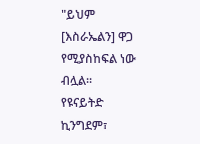"ይህም [እስራኤልን] ዋጋ የሚያስከፍል ነው ብሏል።
የዩናይትድ ኪንግደም፣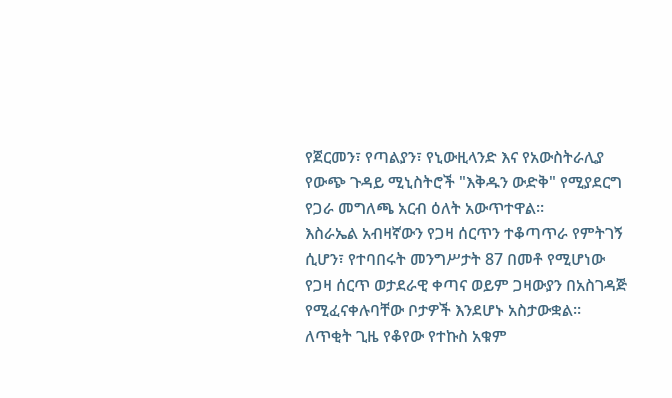የጀርመን፣ የጣልያን፣ የኒውዚላንድ እና የአውስትራሊያ የውጭ ጉዳይ ሚኒስትሮች "እቅዱን ውድቅ" የሚያደርግ የጋራ መግለጫ አርብ ዕለት አውጥተዋል።
እስራኤል አብዛኛውን የጋዛ ሰርጥን ተቆጣጥራ የምትገኝ ሲሆን፣ የተባበሩት መንግሥታት 87 በመቶ የሚሆነው የጋዛ ሰርጥ ወታደራዊ ቀጣና ወይም ጋዛውያን በአስገዳጅ የሚፈናቀሉባቸው ቦታዎች እንደሆኑ አስታውቋል።
ለጥቂት ጊዜ የቆየው የተኩስ አቁም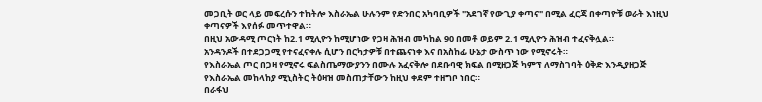መጋቢት ወር ላይ መፍረሱን ተከትሎ እስራኤል ሁሉንም የድንበር አካባቢዎች "አደገኛ የውጊያ ቀጣና" በሚል ፈርጃ በቀጣዮቹ ወራት እነዚህ ቀጣናዎች እየሰፉ መጥተዋል።
በዚህ አውዳሚ ጦርነት ከ2.1 ሚሊዮን ከሚሆነው የጋዛ ሕዝብ መካከል 90 በመቶ ወይም 2.1 ሚሊዮን ሕዝብ ተፈናቅሏል።
አንዳንዶች በተደጋጋሚ የተናፈናቀሉ ሲሆን በርካታዎቹ በተጨናነቀ እና በአስከፊ ሁኔታ ውስጥ ነው የሚኖሩት።
የእስራኤል ጦር በጋዛ የሚኖሩ ፍልስጤማውያንን በሙሉ አፈናቅሎ በደቡባዊ ክፍል በሚዘጋጅ ካምፕ ለማስገባት ዕቅድ እንዲያዘጋጅ የእስራኤል መከላከያ ሚኒስትር ትዕዛዝ መስጠታቸውን ከዚህ ቀደም ተዘግቦ ነበር።
በራፋህ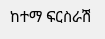ከተማ ፍርስራሽ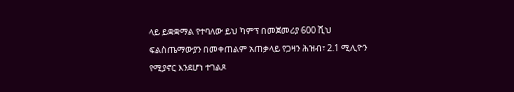ላይ ይቋቋማል የተባለው ይህ ካምፕ በመጀመሪያ 600 ሺህ ፍልስጤማውያን በመቀጠልም አጠቃላይ የጋዛን ሕዝብ፣ 2.1 ሚሊዮን የሚያኖር እንደሆነ ተገልጾ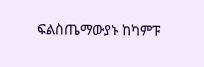ፍልስጤማውያኑ ከካምፑ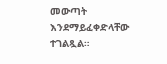መውጣት እንደማይፈቀድላቸው ተገልጿል።